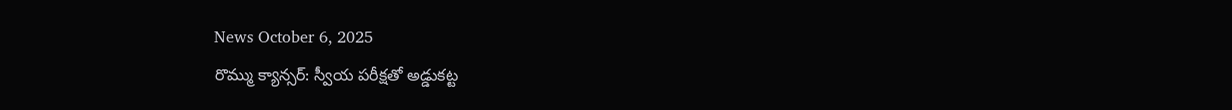News October 6, 2025
రొమ్ము క్యాన్సర్: స్వీయ పరీక్షతో అడ్డుకట్ట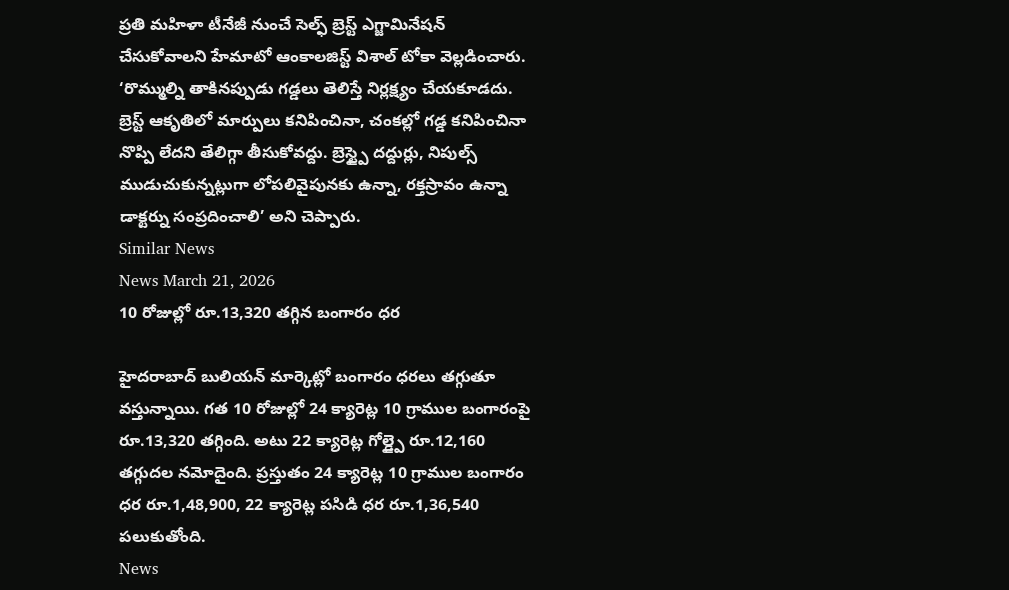ప్రతి మహిళా టీనేజీ నుంచే సెల్ఫ్ బ్రెస్ట్ ఎగ్జామినేషన్ చేసుకోవాలని హేమాటో ఆంకాలజిస్ట్ విశాల్ టోకా వెల్లడించారు. ‘రొమ్ముల్ని తాకినప్పుడు గడ్డలు తెలిస్తే నిర్లక్ష్యం చేయకూడదు. బ్రెస్ట్ ఆకృతిలో మార్పులు కనిపించినా, చంకల్లో గడ్డ కనిపించినా నొప్పి లేదని తేలిగ్గా తీసుకోవద్దు. బ్రెస్ట్పై దద్దుర్లు, నిపుల్స్ ముడుచుకున్నట్లుగా లోపలివైపునకు ఉన్నా, రక్తస్రావం ఉన్నా డాక్టర్ను సంప్రదించాలి’ అని చెప్పారు.
Similar News
News March 21, 2026
10 రోజుల్లో రూ.13,320 తగ్గిన బంగారం ధర

హైదరాబాద్ బులియన్ మార్కెట్లో బంగారం ధరలు తగ్గుతూ వస్తున్నాయి. గత 10 రోజుల్లో 24 క్యారెట్ల 10 గ్రాముల బంగారంపై రూ.13,320 తగ్గింది. అటు 22 క్యారెట్ల గోల్డ్పై రూ.12,160 తగ్గుదల నమోదైంది. ప్రస్తుతం 24 క్యారెట్ల 10 గ్రాముల బంగారం ధర రూ.1,48,900, 22 క్యారెట్ల పసిడి ధర రూ.1,36,540 పలుకుతోంది.
News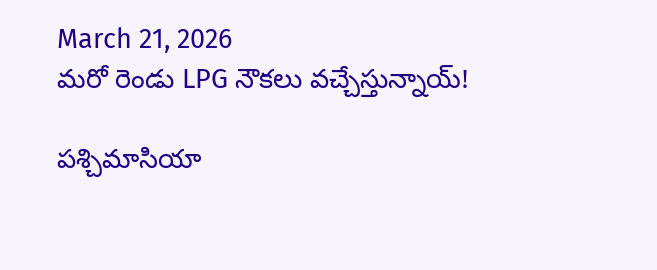March 21, 2026
మరో రెండు LPG నౌకలు వచ్చేస్తున్నాయ్!

పశ్చిమాసియా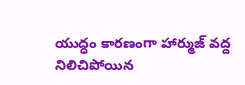యుద్ధం కారణంగా హార్ముజ్ వద్ద నిలిచిపోయిన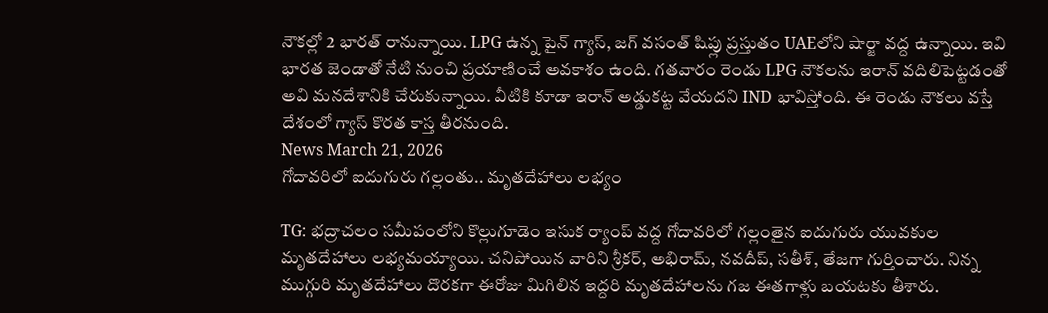నౌకల్లో 2 భారత్ రానున్నాయి. LPG ఉన్న పైన్ గ్యాస్, జగ్ వసంత్ షిప్లు ప్రస్తుతం UAEలోని షార్జా వద్ద ఉన్నాయి. ఇవి భారత జెండాతో నేటి నుంచి ప్రయాణించే అవకాశం ఉంది. గతవారం రెండు LPG నౌకలను ఇరాన్ వదిలిపెట్టడంతో అవి మనదేశానికి చేరుకున్నాయి. వీటికి కూడా ఇరాన్ అడ్డుకట్ట వేయదని IND భావిస్తోంది. ఈ రెండు నౌకలు వస్తే దేశంలో గ్యాస్ కొరత కాస్త తీరనుంది.
News March 21, 2026
గోదావరిలో ఐదుగురు గల్లంతు.. మృతదేహాలు లభ్యం

TG: భద్రాచలం సమీపంలోని కొల్లుగూడెం ఇసుక ర్యాంప్ వద్ద గోదావరిలో గల్లంతైన ఐదుగురు యువకుల మృతదేహాలు లభ్యమయ్యాయి. చనిపోయిన వారిని శ్రీకర్, అభిరామ్, నవదీప్, సతీశ్, తేజగా గుర్తించారు. నిన్న ముగ్గురి మృతదేహాలు దొరకగా ఈరోజు మిగిలిన ఇద్దరి మృతదేహాలను గజ ఈతగాళ్లు బయటకు తీశారు.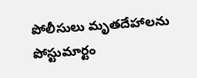పోలీసులు మృతదేహాలను పోస్టుమార్టం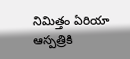నిమిత్తం ఏరియా ఆస్పత్రికి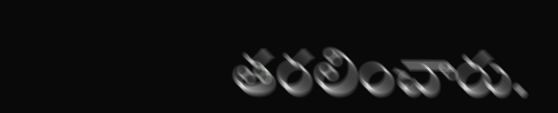తరలించారు.